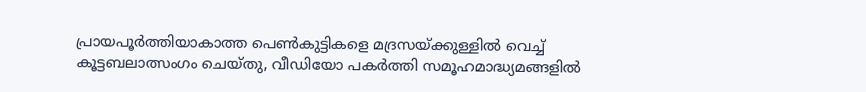പ്രായപൂര്‍ത്തിയാകാത്ത പെണ്‍കുട്ടികളെ മദ്രസയ്ക്കുള്ളില്‍ വെച്ച് കൂട്ടബലാത്സംഗം ചെയ്തു, വീഡിയോ പകര്‍ത്തി സമൂഹമാദ്ധ്യമങ്ങളില്‍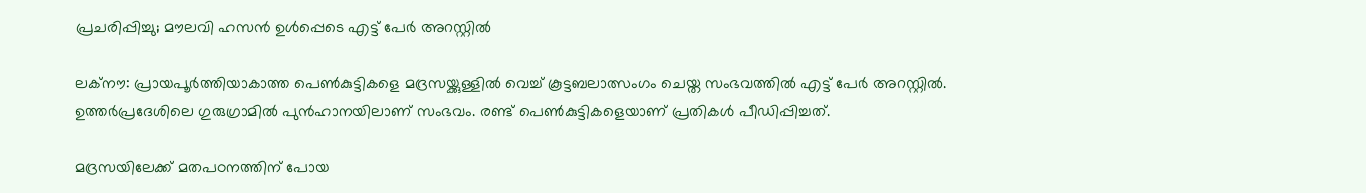പ്രചരിപ്പിച്ചു; മൗലവി ഹസന്‍ ഉള്‍പ്പെടെ എട്ട് പേര്‍ അറസ്റ്റില്‍

ലക്നൗ: പ്രായപൂര്‍ത്തിയാകാത്ത പെണ്‍കുട്ടികളെ മദ്രസയ്ക്കുള്ളില്‍ വെച്ച് കൂട്ടബലാത്സംഗം ചെയ്ത സംഭവത്തില്‍ എട്ട് പേര്‍ അറസ്റ്റില്‍. ഉത്തര്‍പ്രദേശിലെ ഗുരുഗ്രാമില്‍ പുന്‍ഹാനയിലാണ് സംഭവം. രണ്ട് പെണ്‍കുട്ടികളെയാണ് പ്രതികള്‍ പീഡിപ്പിച്ചത്.

മദ്രസയിലേക്ക് മതപഠനത്തിന് പോയ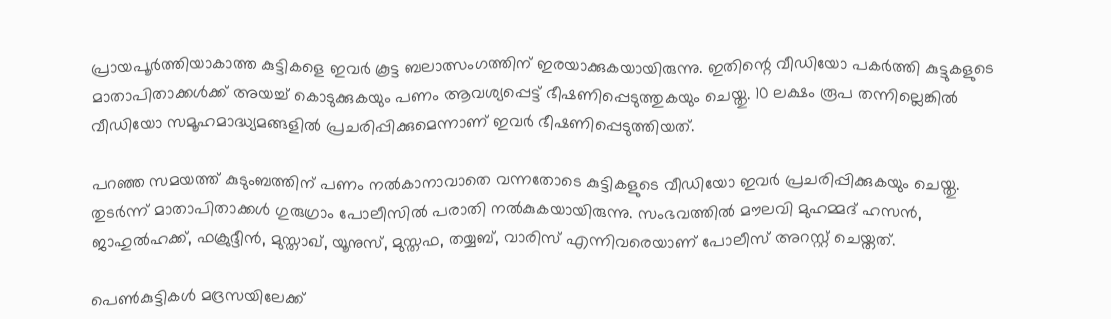പ്രായപൂര്‍ത്തിയാകാത്ത കുട്ടികളെ ഇവര്‍ കൂട്ട ബലാത്സംഗത്തിന് ഇരയാക്കുകയായിരുന്നു. ഇതിന്റെ വീഡിയോ പകര്‍ത്തി കുട്ടുകളുടെ മാതാപിതാക്കള്‍ക്ക് അയച്ച് കൊടുക്കുകയും പണം ആവശ്യപ്പെട്ട് ഭീഷണിപ്പെടുത്തുകയും ചെയ്തു. 10 ലക്ഷം രൂപ തന്നില്ലെങ്കില്‍ വീഡിയോ സമൂഹമാദ്ധ്യമങ്ങളില്‍ പ്രചരിപ്പിക്കുമെന്നാണ് ഇവര്‍ ഭീഷണിപ്പെടുത്തിയത്.

പറഞ്ഞ സമയത്ത് കുടുംബത്തിന് പണം നല്‍കാനാവാതെ വന്നതോടെ കുട്ടികളുടെ വീഡിയോ ഇവര്‍ പ്രചരിപ്പിക്കുകയും ചെയ്തു. തുടര്‍ന്ന് മാതാപിതാക്കള്‍ ഗുരുഗ്രാം പോലീസില്‍ പരാതി നല്‍കുകയായിരുന്നു. സംഭവത്തില്‍ മൗലവി മുഹമ്മദ് ഹസന്‍, ജാഹുല്‍ഹക്ക്, ഫക്രുദ്ദീന്‍, മുസ്താഖ്, യൂനുസ്, മുസ്തഫ, തയ്യബ്, വാരിസ് എന്നിവരെയാണ് പോലീസ് അറസ്റ്റ് ചെയ്തത്.

പെണ്‍കുട്ടികള്‍ മദ്രസയിലേക്ക്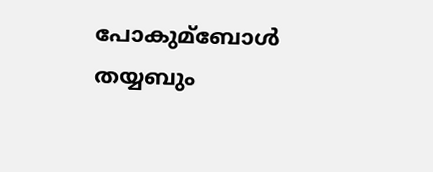പോകുമ്‌ബോള്‍ തയ്യബും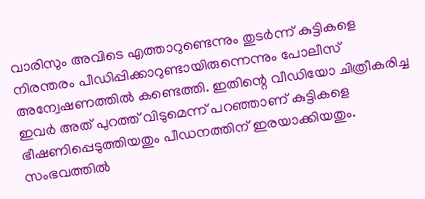വാരിസും അവിടെ എത്താറുണ്ടെന്നും തുടര്‍ന്ന് കുട്ടികളെ നിരന്തരം പീഡിപ്പിക്കാറുണ്ടായിരുന്നെന്നും പോലീസ് അന്വേഷണത്തില്‍ കണ്ടെത്തി. ഇതിന്റെ വീഡിയോ ചിത്രീകരിച്ച ഇവര്‍ അത് പുറത്ത് വിടുമെന്ന് പറഞ്ഞാണ് കുട്ടികളെ ഭീഷണിപ്പെടുത്തിയതും പീഡനത്തിന് ഇരയാക്കിയതും. സംഭവത്തില്‍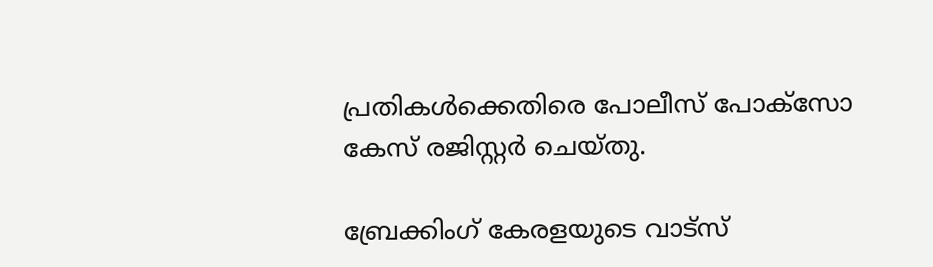പ്രതികള്‍ക്കെതിരെ പോലീസ് പോക്സോ കേസ് രജിസ്റ്റര്‍ ചെയ്തു.

ബ്രേക്കിംഗ് കേരളയുടെ വാട്സ്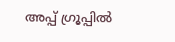അപ്പ് ഗ്രൂപ്പിൽ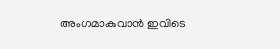അംഗമാകുവാൻ ഇവിടെ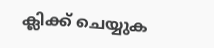ക്ലിക്ക് ചെയ്യുക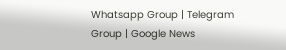Whatsapp Group | Telegram Group | Google News